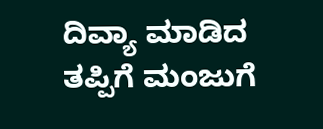ದಿವ್ಯಾ ಮಾಡಿದ ತಪ್ಪಿಗೆ ಮಂಜುಗೆ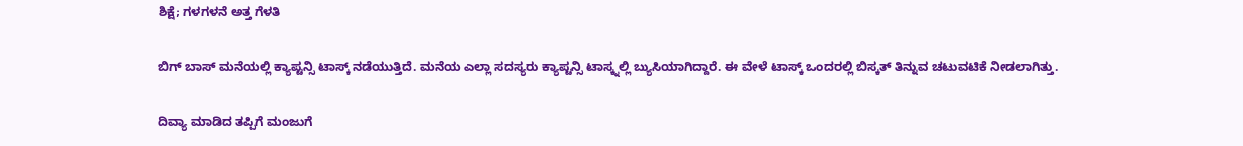ಶಿಕ್ಷೆ; ಗಳಗಳನೆ ಅತ್ತ ಗೆಳತಿ

ಬಿಗ್ ಬಾಸ್ ಮನೆಯಲ್ಲಿ ಕ್ಯಾಪ್ಟನ್ಸಿ ಟಾಸ್ಕ್ ನಡೆಯುತ್ತಿದೆ. ಮನೆಯ ಎಲ್ಲಾ ಸದಸ್ಯರು ಕ್ಯಾಪ್ಟನ್ಸಿ ಟಾಸ್ಕ್ನಲ್ಲಿ ಬ್ಯುಸಿಯಾಗಿದ್ದಾರೆ. ಈ ವೇಳೆ ಟಾಸ್ಕ್ ಒಂದರಲ್ಲಿ ಬಿಸ್ಕತ್ ತಿನ್ನುವ ಚಟುವಟಿಕೆ ನೀಡಲಾಗಿತ್ತು.

ದಿವ್ಯಾ ಮಾಡಿದ ತಪ್ಪಿಗೆ ಮಂಜುಗೆ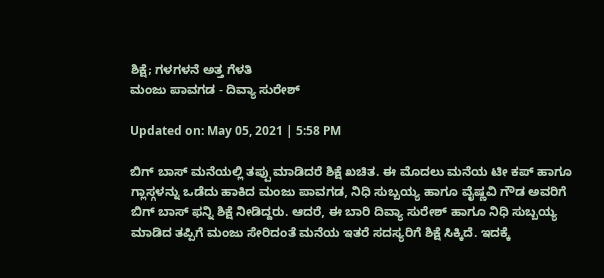ಶಿಕ್ಷೆ; ಗಳಗಳನೆ ಅತ್ತ ಗೆಳತಿ
ಮಂಜು ಪಾವಗಡ - ದಿವ್ಯಾ ಸುರೇಶ್

Updated on: May 05, 2021 | 5:58 PM

ಬಿಗ್ ಬಾಸ್ ಮನೆಯಲ್ಲಿ ತಪ್ಪು ಮಾಡಿದರೆ ಶಿಕ್ಷೆ ಖಚಿತ. ಈ ಮೊದಲು ಮನೆಯ ಟೀ ಕಪ್ ಹಾಗೂ ಗ್ಲಾಸ್ಗಳನ್ನು ಒಡೆದು ಹಾಕಿದ ಮಂಜು ಪಾವಗಡ, ನಿಧಿ ಸುಬ್ಬಯ್ಯ ಹಾಗೂ ವೈಷ್ಣವಿ ಗೌಡ ಅವರಿಗೆ ಬಿಗ್ ಬಾಸ್ ಫನ್ನಿ ಶಿಕ್ಷೆ ನೀಡಿದ್ದರು. ಆದರೆ, ಈ ಬಾರಿ ದಿವ್ಯಾ ಸುರೇಶ್ ಹಾಗೂ ನಿಧಿ ಸುಬ್ಬಯ್ಯ ಮಾಡಿದ ತಪ್ಪಿಗೆ ಮಂಜು ಸೇರಿದಂತೆ ಮನೆಯ ಇತರೆ ಸದಸ್ಯರಿಗೆ ಶಿಕ್ಷೆ ಸಿಕ್ಕಿದೆ. ಇದಕ್ಕೆ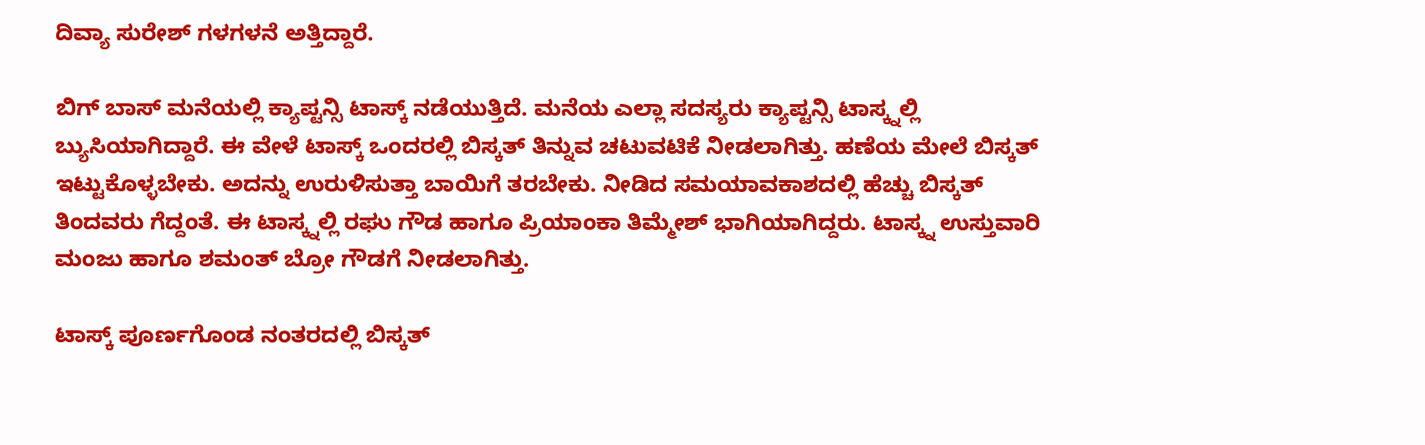ದಿವ್ಯಾ ಸುರೇಶ್ ಗಳಗಳನೆ ಅತ್ತಿದ್ದಾರೆ.

ಬಿಗ್ ಬಾಸ್ ಮನೆಯಲ್ಲಿ ಕ್ಯಾಪ್ಟನ್ಸಿ ಟಾಸ್ಕ್ ನಡೆಯುತ್ತಿದೆ. ಮನೆಯ ಎಲ್ಲಾ ಸದಸ್ಯರು ಕ್ಯಾಪ್ಟನ್ಸಿ ಟಾಸ್ಕ್ನಲ್ಲಿ ಬ್ಯುಸಿಯಾಗಿದ್ದಾರೆ. ಈ ವೇಳೆ ಟಾಸ್ಕ್ ಒಂದರಲ್ಲಿ ಬಿಸ್ಕತ್ ತಿನ್ನುವ ಚಟುವಟಿಕೆ ನೀಡಲಾಗಿತ್ತು. ಹಣೆಯ ಮೇಲೆ ಬಿಸ್ಕತ್ ಇಟ್ಟುಕೊಳ್ಳಬೇಕು. ಅದನ್ನು ಉರುಳಿಸುತ್ತಾ ಬಾಯಿಗೆ ತರಬೇಕು. ನೀಡಿದ ಸಮಯಾವಕಾಶದಲ್ಲಿ ಹೆಚ್ಚು ಬಿಸ್ಕತ್ ತಿಂದವರು ಗೆದ್ದಂತೆ. ಈ ಟಾಸ್ಕ್ನಲ್ಲಿ ರಘು ಗೌಡ ಹಾಗೂ ಪ್ರಿಯಾಂಕಾ ತಿಮ್ಮೇಶ್ ಭಾಗಿಯಾಗಿದ್ದರು. ಟಾಸ್ಕ್ನ ಉಸ್ತುವಾರಿ ಮಂಜು ಹಾಗೂ ಶಮಂತ್ ಬ್ರೋ ಗೌಡಗೆ ನೀಡಲಾಗಿತ್ತು.

ಟಾಸ್ಕ್ ಪೂರ್ಣಗೊಂಡ ನಂತರದಲ್ಲಿ ಬಿಸ್ಕತ್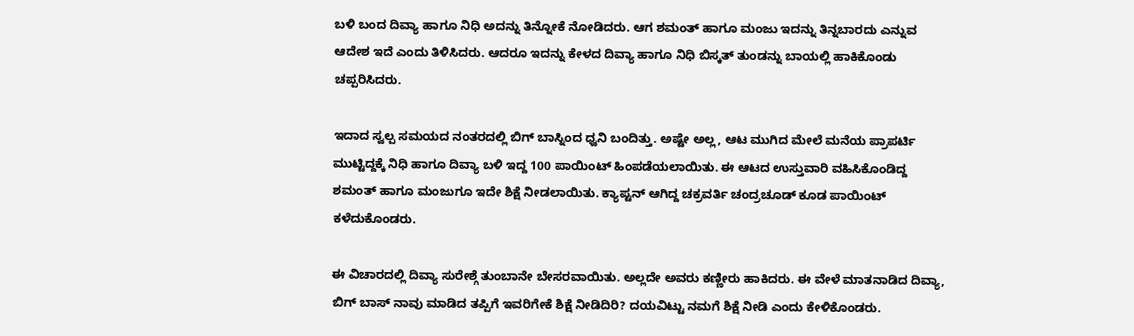ಬಳಿ ಬಂದ ದಿವ್ಯಾ ಹಾಗೂ ನಿಧಿ ಅದನ್ನು ತಿನ್ನೋಕೆ ನೋಡಿದರು. ಆಗ ಶಮಂತ್ ಹಾಗೂ ಮಂಜು ಇದನ್ನು ತಿನ್ನಬಾರದು ಎನ್ನುವ ಆದೇಶ ಇದೆ ಎಂದು ತಿಳಿಸಿದರು. ಆದರೂ ಇದನ್ನು ಕೇಳದ ದಿವ್ಯಾ ಹಾಗೂ ನಿಧಿ ಬಿಸ್ಕತ್ ತುಂಡನ್ನು ಬಾಯಲ್ಲಿ ಹಾಕಿಕೊಂಡು ಚಪ್ಪರಿಸಿದರು.

ಇದಾದ ಸ್ವಲ್ಪ ಸಮಯದ ನಂತರದಲ್ಲಿ ಬಿಗ್ ಬಾಸ್ನಿಂದ ಧ್ವನಿ ಬಂದಿತ್ತು. ಅಷ್ಟೇ ಅಲ್ಲ, ಆಟ ಮುಗಿದ ಮೇಲೆ ಮನೆಯ ಪ್ರಾಪರ್ಟಿ ಮುಟ್ಟಿದ್ದಕ್ಕೆ ನಿಧಿ ಹಾಗೂ ದಿವ್ಯಾ ಬಳಿ ಇದ್ದ 100 ಪಾಯಿಂಟ್ ಹಿಂಪಡೆಯಲಾಯಿತು. ಈ ಆಟದ ಉಸ್ತುವಾರಿ ವಹಿಸಿಕೊಂಡಿದ್ದ ಶಮಂತ್ ಹಾಗೂ ಮಂಜುಗೂ ಇದೇ ಶಿಕ್ಷೆ ನೀಡಲಾಯಿತು. ಕ್ಯಾಪ್ಟನ್ ಆಗಿದ್ದ ಚಕ್ರವರ್ತಿ ಚಂದ್ರಚೂಡ್ ಕೂಡ ಪಾಯಿಂಟ್ ಕಳೆದುಕೊಂಡರು.

ಈ ವಿಚಾರದಲ್ಲಿ ದಿವ್ಯಾ ಸುರೇಶ್ಗೆ ತುಂಬಾನೇ ಬೇಸರವಾಯಿತು. ಅಲ್ಲದೇ ಅವರು ಕಣ್ಣೀರು ಹಾಕಿದರು. ಈ ವೇಳೆ ಮಾತನಾಡಿದ ದಿವ್ಯಾ, ಬಿಗ್ ಬಾಸ್ ನಾವು ಮಾಡಿದ ತಪ್ಪಿಗೆ ಇವರಿಗೇಕೆ ಶಿಕ್ಷೆ ನೀಡಿದಿರಿ? ದಯವಿಟ್ಟು ನಮಗೆ ಶಿಕ್ಷೆ ನೀಡಿ ಎಂದು ಕೇಳಿಕೊಂಡರು.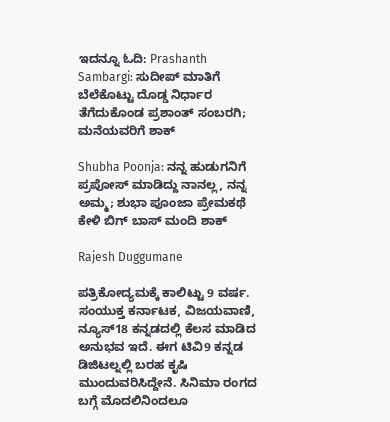ಇದನ್ನೂ ಓದಿ: Prashanth Sambargi: ಸುದೀಪ್ ಮಾತಿಗೆ ಬೆಲೆಕೊಟ್ಟು ದೊಡ್ಡ ನಿರ್ಧಾರ ತೆಗೆದುಕೊಂಡ ಪ್ರಶಾಂತ್ ಸಂಬರಗಿ; ಮನೆಯವರಿಗೆ ಶಾಕ್

Shubha Poonja: ನನ್ನ ಹುಡುಗನಿಗೆ ಪ್ರಪೋಸ್ ಮಾಡಿದ್ದು ನಾನಲ್ಲ, ನನ್ನ ಅಮ್ಮ; ಶುಭಾ ಪೂಂಜಾ ಪ್ರೇಮಕಥೆ ಕೇಳಿ ಬಿಗ್ ಬಾಸ್ ಮಂದಿ ಶಾಕ್

Rajesh Duggumane

ಪತ್ರಿಕೋದ್ಯಮಕ್ಕೆ ಕಾಲಿಟ್ಟು 9 ವರ್ಷ. ಸಂಯುಕ್ತ ಕರ್ನಾಟಕ, ವಿಜಯವಾಣಿ, ನ್ಯೂಸ್18 ಕನ್ನಡದಲ್ಲಿ ಕೆಲಸ ಮಾಡಿದ ಅನುಭವ ಇದೆ. ಈಗ ಟಿವಿ9 ಕನ್ನಡ ಡಿಜಿಟಲ್ನಲ್ಲಿ ಬರಹ ಕೃಷಿ ಮುಂದುವರಿಸಿದ್ದೇನೆ. ಸಿನಿಮಾ ರಂಗದ ಬಗ್ಗೆ ಮೊದಲಿನಿಂದಲೂ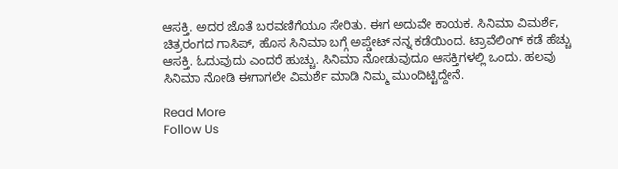ಆಸಕ್ತಿ. ಅದರ ಜೊತೆ ಬರವಣಿಗೆಯೂ ಸೇರಿತು. ಈಗ ಅದುವೇ ಕಾಯಕ. ಸಿನಿಮಾ ವಿಮರ್ಶೆ, ಚಿತ್ರರಂಗದ ಗಾಸಿಪ್, ಹೊಸ ಸಿನಿಮಾ ಬಗ್ಗೆ ಅಪ್ಡೇಟ್ ನನ್ನ ಕಡೆಯಿಂದ. ಟ್ರಾವೆಲಿಂಗ್ ಕಡೆ ಹೆಚ್ಚು ಆಸಕ್ತಿ. ಓದುವುದು ಎಂದರೆ ಹುಚ್ಚು. ಸಿನಿಮಾ ನೋಡುವುದೂ ಆಸಕ್ತಿಗಳಲ್ಲಿ ಒಂದು. ಹಲವು ಸಿನಿಮಾ ನೋಡಿ ಈಗಾಗಲೇ ವಿಮರ್ಶೆ ಮಾಡಿ ನಿಮ್ಮ ಮುಂದಿಟ್ಟಿದ್ದೇನೆ.

Read More
Follow Us